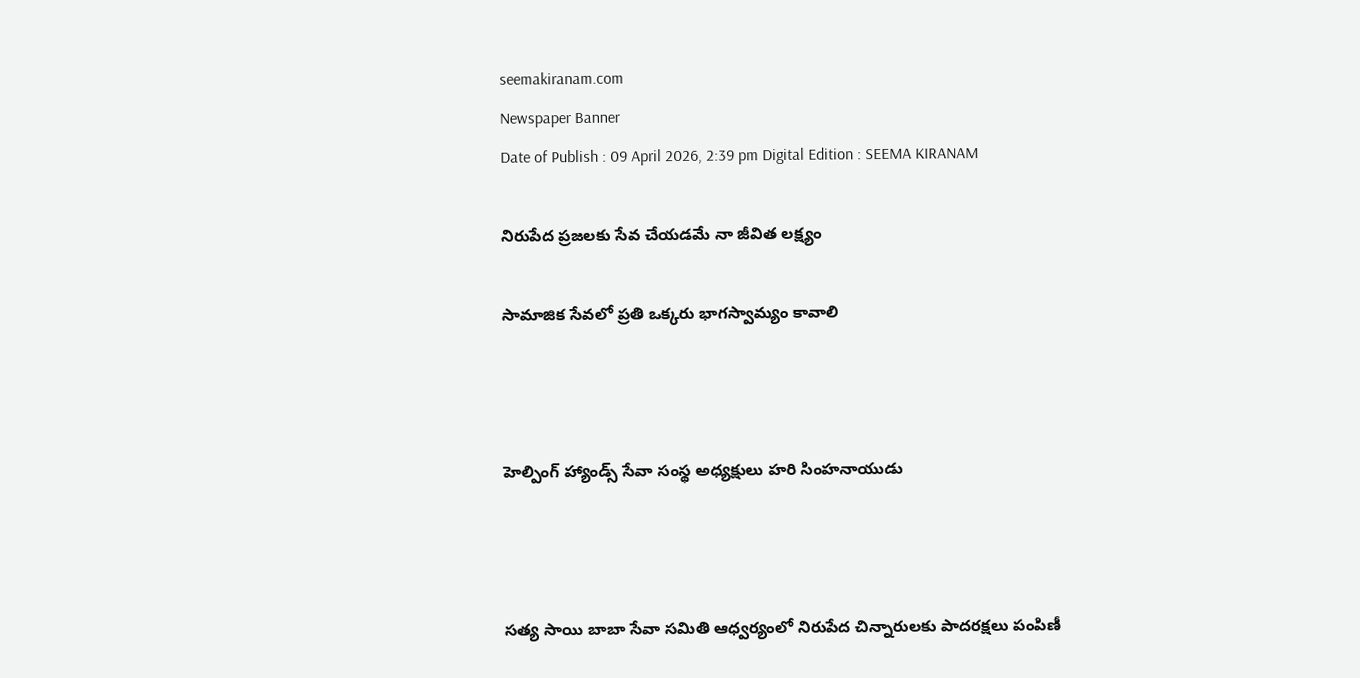seemakiranam.com
Newspaper Banner
Date of Publish : 09 April 2026, 2:39 pm Digital Edition : SEEMA KIRANAM

నిరుపేద ప్రజలకు సేవ చేయడమే నా జీవిత లక్ష్యం

సామాజిక సేవలో ప్రతి ఒక్కరు భాగస్వామ్యం కావాలి



హెల్పింగ్ హ్యాండ్స్ సేవా సంస్థ అధ్యక్షులు హరి సింహనాయుడు



సత్య సాయి బాబా సేవా సమితి ఆధ్వర్యంలో నిరుపేద చిన్నారులకు పాదరక్షలు పంపిణీ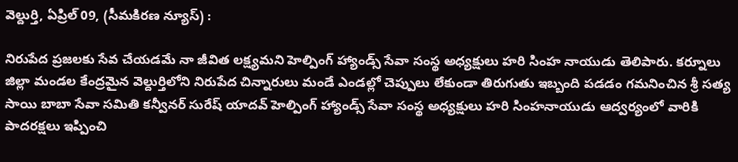వెల్దుర్తి, ఏప్రిల్ 09, (సీమకిరణ న్యూస్) :

నిరుపేద ప్రజలకు సేవ చేయడమే నా జీవిత లక్ష్యమని హెల్పింగ్ హ్యాండ్స్ సేవా సంస్థ అధ్యక్షులు హరి సింహ నాయుడు తెలిపారు. కర్నూలు జిల్లా మండల కేంద్రమైన వెల్దుర్తిలోని నిరుపేద చిన్నారులు మండే ఎండల్లో చెప్పులు లేకుండా తిరుగుతు ఇబ్బంది పడడం గమనించిన శ్రీ సత్య సాయి బాబా సేవా సమితి కన్వీనర్ సురేష్ యాదవ్ హెల్పింగ్ హ్యాండ్స్ సేవా సంస్థ అధ్యక్షులు హరి సింహనాయుడు ఆద్వర్యంలో వారికి పాదరక్షలు ఇప్పించి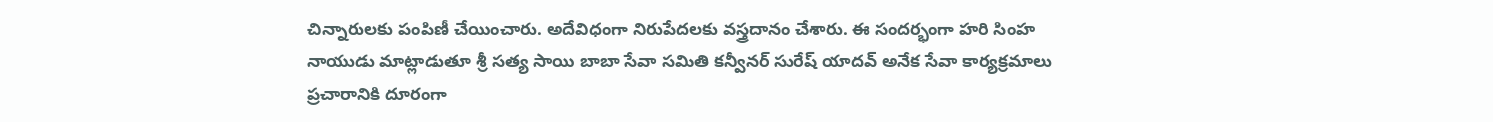చిన్నారులకు పంపిణీ చేయించారు. అదేవిధంగా నిరుపేదలకు వస్త్రదానం చేశారు. ఈ సందర్భంగా హరి సింహ నాయుడు మాట్లాడుతూ శ్రీ సత్య సాయి బాబా సేవా సమితి కన్వీనర్ సురేష్ యాదవ్ అనేక సేవా కార్యక్రమాలు ప్రచారానికి దూరంగా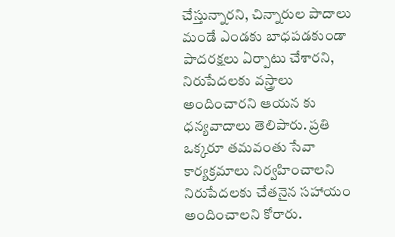చేస్తున్నారని, చిన్నారుల పాదాలు మండే ఎండకు బాధపడకుండా పాదరక్షలు ఏర్పాటు చేశారని, నిరుపేదలకు వస్త్రాలు అందించారని ఆయన కు ధన్యవాదాలు తెలిపారు. ప్రతి ఒక్కరూ తమవంతు సేవా కార్యక్రమాలు నిర్వహించాలని నిరుపేదలకు చేతనైన సహాయం అందించాలని కోరారు.